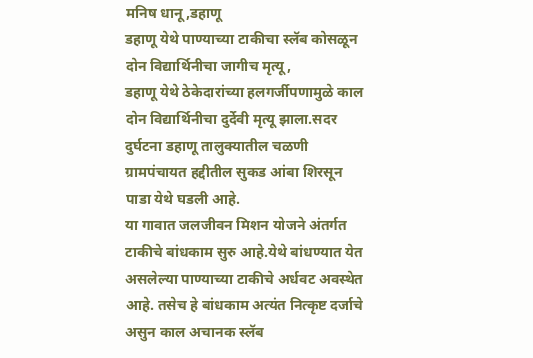मनिष धानू,डहाणू
डहाणू येथे पाण्याच्या टाकीचा स्लॅब कोसळून दोन विद्यार्थिनीचा जागीच मृत्यू,
डहाणू येथे ठेकेदारांच्या हलगर्जीपणामुळे काल दोन विद्यार्थिनीचा दुर्देवी मृत्यू झाला.सदर दुर्घटना डहाणू तालुक्यातील चळणी ग्रामपंचायत हद्दीतील सुकड आंबा शिरसून पाडा येथे घडली आहे.
या गावात जलजीवन मिशन योजने अंतर्गत टाकीचे बांधकाम सुरु आहे.येथे बांधण्यात येत असलेल्या पाण्याच्या टाकीचे अर्धवट अवस्थेत आहे. तसेच हे बांधकाम अत्यंत नित्कृष्ट दर्जाचे असुन काल अचानक स्लॅब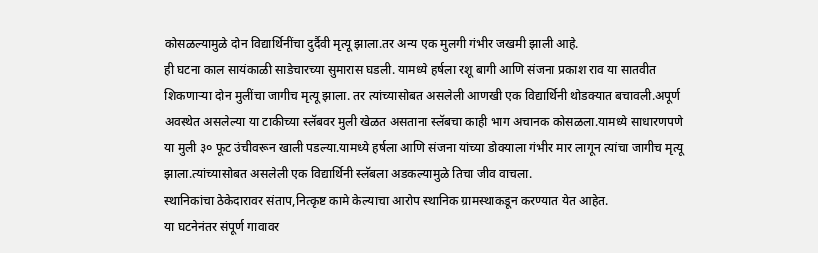कोसळल्यामुळे दोन विद्यार्थिनींचा दुर्दैवी मृत्यू झाला.तर अन्य एक मुलगी गंभीर जखमी झाली आहे.
ही घटना काल सायंकाळी साडेचारच्या सुमारास घडली. यामध्ये हर्षला रशू बागी आणि संजना प्रकाश राव या सातवीत शिकणाऱ्या दोन मुलींचा जागीच मृत्यू झाला. तर त्यांच्यासोबत असलेली आणखी एक विद्यार्थिनी थोडक्यात बचावली.अपूर्ण अवस्थेत असलेल्या या टाकीच्या स्लॅबवर मुली खेळत असताना स्लॅबचा काही भाग अचानक कोसळला.यामध्ये साधारणपणे या मुली ३० फूट उंचीवरून खाली पडल्या.यामध्ये हर्षला आणि संजना यांच्या डोक्याला गंभीर मार लागून त्यांचा जागीच मृत्यू झाला.त्यांच्यासोबत असलेली एक विद्यार्थिनी स्लॅबला अडकल्यामुळे तिचा जीव वाचला.
स्थानिकांचा ठेकेदारावर संताप,नित्कृष्ट कामे केल्याचा आरोप स्थानिक ग्रामस्थाकडून करण्यात येत आहेत.
या घटनेनंतर संपूर्ण गावावर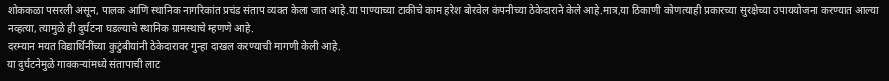शोककळा पसरली असून, पालक आणि स्थानिक नागरिकांत प्रचंड संताप व्यक्त केला जात आहे.या पाण्याच्या टाकीचे काम हरेश बोरवेल कंपनीच्या ठेकेदाराने केले आहे.मात्र,या ठिकाणी कोणत्याही प्रकारच्या सुरक्षेच्या उपाययोजना करण्यात आल्या नव्हत्या, त्यामुळे ही दुर्घटना घडल्याचे स्थानिक ग्रामस्थाचे म्हणणे आहे.
दरम्यान मयत विद्यार्थिनींच्या कुटुंबीयांनी ठेकेदारावर गुन्हा दाखल करण्याची मागणी केली आहे.
या दुर्घटनेमुळे गावकऱ्यांमध्ये संतापाची लाट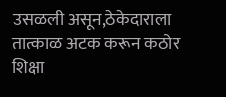उसळली असून,ठेकेदाराला तात्काळ अटक करून कठोर शिक्षा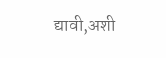द्यावी,अशी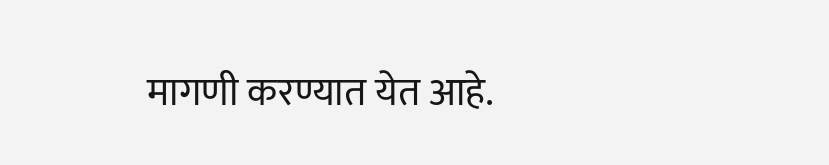मागणी करण्यात येत आहे.